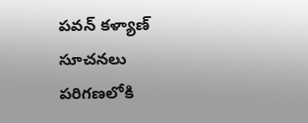పవన్ కళ్యాణ్ సూచనలు పరిగణలోకి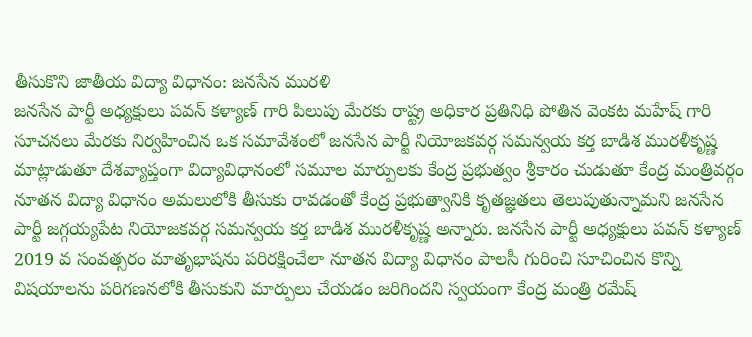తీసుకొని జాతీయ విద్యా విధానం: జనసేన మురళి
జనసేన పార్టీ అధ్యక్షులు పవన్ కళ్యాణ్ గారి పిలుపు మేరకు రాష్ట్ర అధికార ప్రతినిధి పోతిన వెంకట మహేష్ గారి సూచనలు మేరకు నిర్వహించిన ఒక సమావేశంలో జనసేన పార్టీ నియోజకవర్గ సమన్వయ కర్త బాడిశ మురళీకృష్ణ మాట్లాడుతూ దేశవ్యాప్తంగా విద్యావిధానంలో సమూల మార్పులకు కేంద్ర ప్రభుత్వం శ్రీకారం చుడుతూ కేంద్ర మంత్రివర్గం నూతన విద్యా విధానం అమలులోకి తీసుకు రావడంతో కేంద్ర ప్రభుత్వానికి కృతజ్ఞతలు తెలుపుతున్నామని జనసేన పార్టీ జగ్గయ్యపేట నియోజకవర్గ సమన్వయ కర్త బాడిశ మురళీకృష్ణ అన్నారు. జనసేన పార్టీ అధ్యక్షులు పవన్ కళ్యాణ్ 2019 వ సంవత్సరం మాతృభాషను పరిరక్షించేలా నూతన విద్యా విధానం పాలసీ గురించి సూచించిన కొన్ని విషయాలను పరిగణనలోకి తీసుకుని మార్పులు చేయడం జరిగిందని స్వయంగా కేంద్ర మంత్రి రమేష్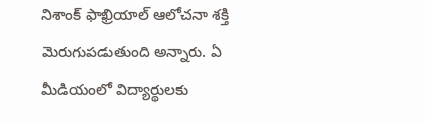నిశాంక్ ఫాఖ్రియాల్ ఆలోచనా శక్తి మెరుగుపడుతుంది అన్నారు. ఏ మీడియంలో విద్యార్థులకు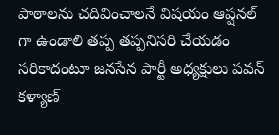పాఠాలను చదివించాలనే విషయం ఆప్షనల్ గా ఉండాలి తప్ప తప్పనిసరి చేయడం సరికాదంటూ జనసేన పార్టీ అధ్యక్షులు పవన్ కళ్యాణ్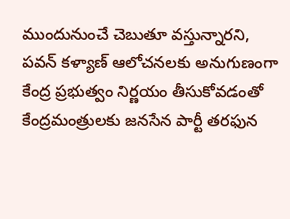ముందునుంచే చెబుతూ వస్తున్నారని, పవన్ కళ్యాణ్ ఆలోచనలకు అనుగుణంగా కేంద్ర ప్రభుత్వం నిర్ణయం తీసుకోవడంతో కేంద్రమంత్రులకు జనసేన పార్టీ తరఫున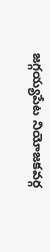జగ్గయ్యపేట నియోజకవర్గ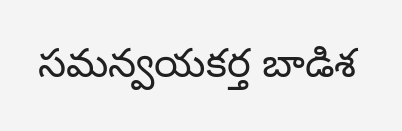సమన్వయకర్త బాడిశ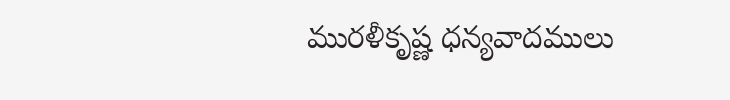మురళీకృష్ణ ధన్యవాదములు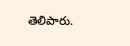తెలిపారు.